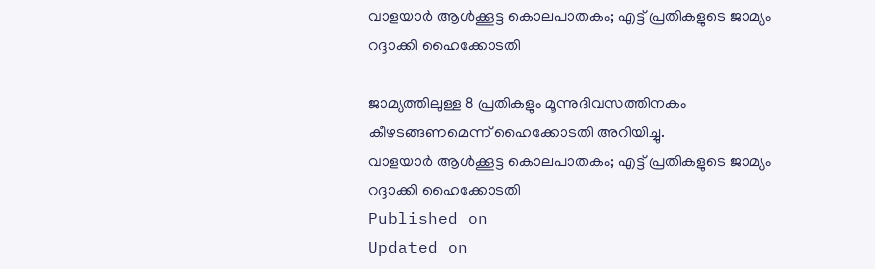വാളയാർ ആൾക്കൂട്ട കൊലപാതകം; എട്ട് പ്രതികളുടെ ജാമ്യം റദ്ദാക്കി ഹൈക്കോടതി

ജാമ്യത്തിലുള്ള 8 പ്രതികളും മൂന്നുദിവസത്തിനകം കീഴടങ്ങണമെന്ന് ഹൈക്കോടതി അറിയിച്ചു.
വാളയാർ ആൾക്കൂട്ട കൊലപാതകം; എട്ട് പ്രതികളുടെ ജാമ്യം റദ്ദാക്കി ഹൈക്കോടതി
Published on
Updated on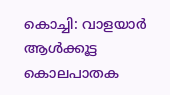കൊച്ചി: വാളയാർ ആൾക്കൂട്ട കൊലപാതക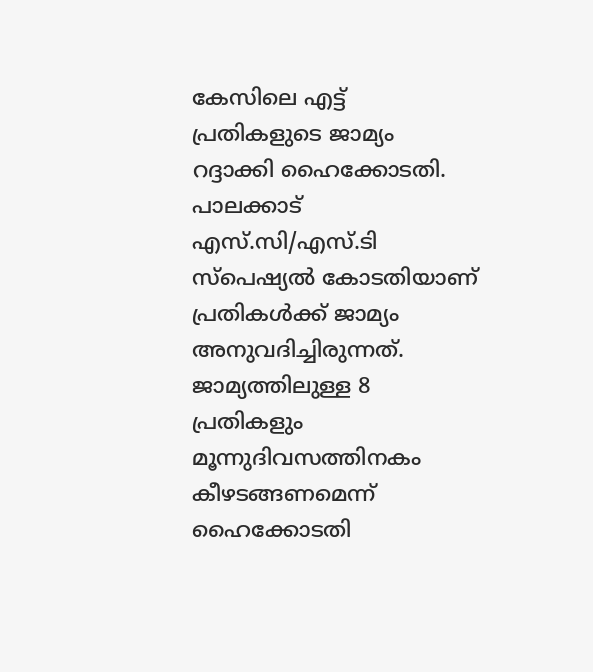കേസിലെ എട്ട് പ്രതികളുടെ ജാമ്യം റദ്ദാക്കി ഹൈക്കോടതി. പാലക്കാട് എസ്.സി/എസ്.ടി സ്പെഷ്യൽ കോടതിയാണ് പ്രതികൾക്ക് ജാമ്യം അനുവദിച്ചിരുന്നത്. ജാമ്യത്തിലുള്ള 8 പ്രതികളും മൂന്നുദിവസത്തിനകം കീഴടങ്ങണമെന്ന് ഹൈക്കോടതി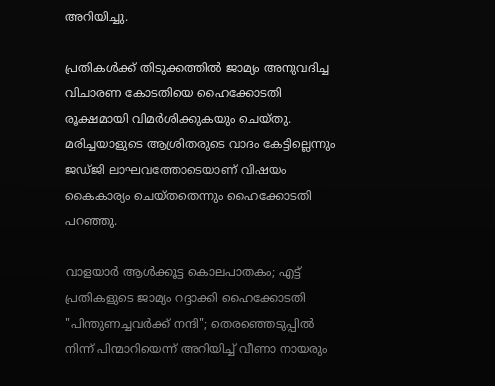അറിയിച്ചു.

പ്രതികൾക്ക് തിടുക്കത്തിൽ ജാമ്യം അനുവദിച്ച വിചാരണ കോടതിയെ ഹൈക്കോടതി രൂക്ഷമായി വിമർശിക്കുകയും ചെയ്തു. മരിച്ചയാളുടെ ആശ്രിതരുടെ വാദം കേട്ടില്ലെന്നും ജഡ്ജി ലാഘവത്തോടെയാണ് വിഷയം കൈകാര്യം ചെയ്തതെന്നും ഹൈക്കോടതി പറഞ്ഞു.

വാളയാർ ആൾക്കൂട്ട കൊലപാതകം; എട്ട് പ്രതികളുടെ ജാമ്യം റദ്ദാക്കി ഹൈക്കോടതി
"പിന്തുണച്ചവർക്ക് നന്ദി"; തെരഞ്ഞെടുപ്പിൽ നിന്ന് പിന്മാറിയെന്ന് അറിയിച്ച് വീണാ നായരും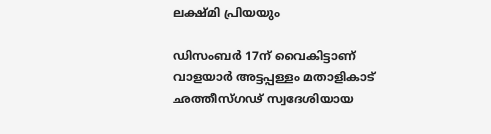ലക്ഷ്മി പ്രിയയും

ഡിസംബർ 17ന് വൈകിട്ടാണ് വാളയാര്‍ അട്ടപ്പള്ളം മതാളികാട് ഛത്തീസ്ഗഢ് സ്വദേശിയായ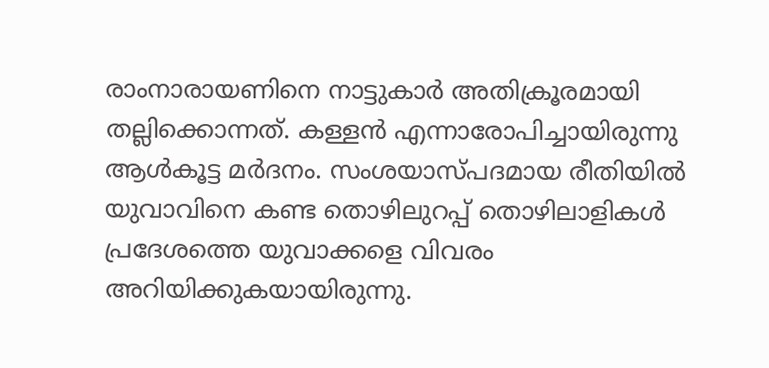രാംനാരായണിനെ നാട്ടുകാര്‍ അതിക്രൂരമായി തല്ലിക്കൊന്നത്. കള്ളന്‍ എന്നാരോപിച്ചായിരുന്നു ആള്‍കൂട്ട മര്‍ദനം. സംശയാസ്പദമായ രീതിയിൽ യുവാവിനെ കണ്ട തൊഴിലുറപ്പ് തൊഴിലാളികൾ പ്രദേശത്തെ യുവാക്കളെ വിവരം അറിയിക്കുകയായിരുന്നു.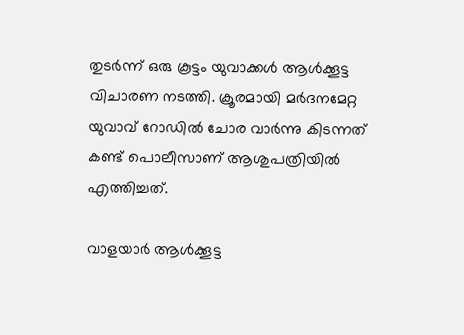തുടർന്ന് ഒരു കൂട്ടം യുവാക്കൾ ആൾക്കൂട്ട വിചാരണ നടത്തി. ക്രൂരമായി മർദനമേറ്റ യുവാവ് റോഡിൽ ചോര വാർന്നു കിടന്നത് കണ്ട് പൊലീസാണ് ആശുപത്രിയിൽ എത്തിച്ചത്.

വാളയാർ ആൾക്കൂട്ട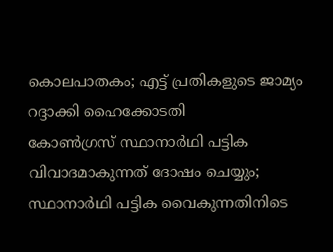കൊലപാതകം; എട്ട് പ്രതികളുടെ ജാമ്യം റദ്ദാക്കി ഹൈക്കോടതി
കോണ്‍ഗ്രസ് സ്ഥാനാര്‍ഥി പട്ടിക വിവാദമാകുന്നത് ദോഷം ചെയ്യും; സ്ഥാനാര്‍ഥി പട്ടിക വൈകുന്നതിനിടെ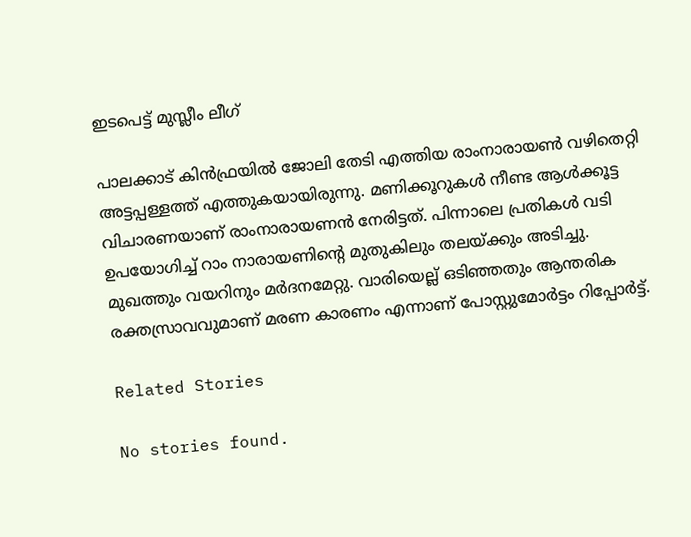ഇടപെട്ട് മുസ്ലീം ലീഗ്

പാലക്കാട് കിന്‍ഫ്രയില്‍ ജോലി തേടി എത്തിയ രാംനാരായണ്‍ വഴിതെറ്റി അട്ടപ്പള്ളത്ത് എത്തുകയായിരുന്നു. മണിക്കൂറുകള്‍ നീണ്ട ആള്‍ക്കൂട്ട വിചാരണയാണ് രാംനാരായണന്‍ നേരിട്ടത്. പിന്നാലെ പ്രതികള്‍ വടി ഉപയോഗിച്ച് റാം നാരായണിന്റെ മുതുകിലും തലയ്ക്കും അടിച്ചു. മുഖത്തും വയറിനും മര്‍ദനമേറ്റു. വാരിയെല്ല് ഒടിഞ്ഞതും ആന്തരിക രക്തസ്രാവവുമാണ് മരണ കാരണം എന്നാണ് പോസ്റ്റുമോർട്ടം റിപ്പോർട്ട്.

Related Stories

No stories found.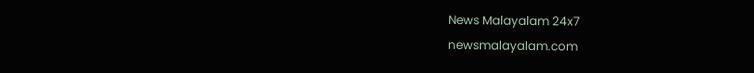News Malayalam 24x7
newsmalayalam.com